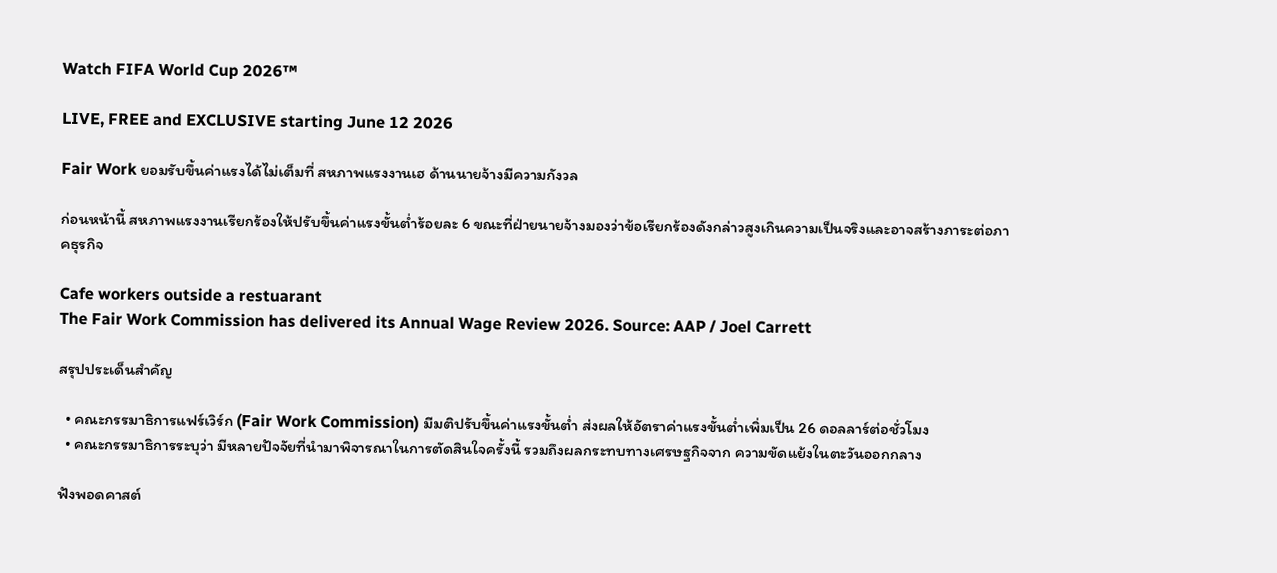Watch FIFA World Cup 2026™

LIVE, FREE and EXCLUSIVE starting June 12 2026

Fair Work ยอมรับขึ้นค่าแรงได้ไม่เต็มที่ สหภาพแรงงานเฮ ด้านนายจ้างมีความกังวล

ก่อนหน้านี้ สหภาพแรงงานเรียกร้องให้ปรับขึ้นค่าแรงขั้นต่ำร้อยละ 6 ขณะที่ฝ่ายนายจ้างมองว่าข้อเรียกร้องดังกล่าวสูงเกินความเป็นจริงและอาจสร้างภาระต่อภาคธุรกิจ

Cafe workers outside a restuarant
The Fair Work Commission has delivered its Annual Wage Review 2026. Source: AAP / Joel Carrett

สรุปประเด็นสำคัญ

  • คณะกรรมาธิการแฟร์เวิร์ก (Fair Work Commission) มีมติปรับขึ้นค่าแรงขั้นต่ำ ส่งผลให้อัตราค่าแรงขั้นต่ำเพิ่มเป็น 26 ดอลลาร์ต่อชั่วโมง
  • คณะกรรมาธิการระบุว่า มีหลายปัจจัยที่นำมาพิจารณาในการตัดสินใจครั้งนี้ รวมถึงผลกระทบทางเศรษฐกิจจาก ความขัดแย้งในตะวันออกกลาง

ฟังพอดคาสต์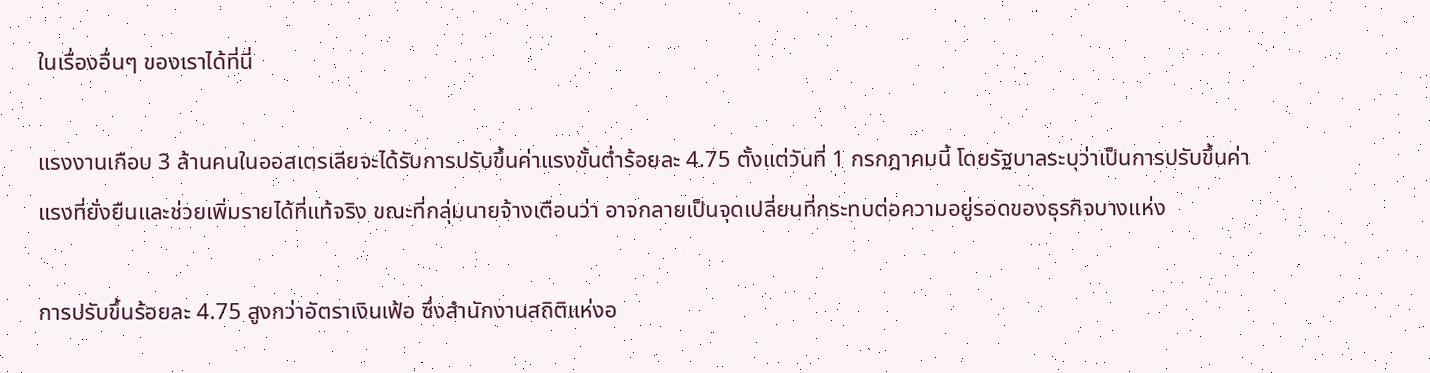ในเรื่องอื่นๆ ของเราได้ที่นี่

แรงงานเกือบ 3 ล้านคนในออสเตรเลียจะได้รับการปรับขึ้นค่าแรงขั้นต่ำร้อยละ 4.75 ตั้งแต่วันที่ 1 กรกฎาคมนี้ โดยรัฐบาลระบุว่าเป็นการปรับขึ้นค่าแรงที่ยั่งยืนและช่วยเพิ่มรายได้ที่แท้จริง ขณะที่กลุ่มนายจ้างเตือนว่า อาจกลายเป็นจุดเปลี่ยนที่กระทบต่อความอยู่รอดของธุรกิจบางแห่ง

การปรับขึ้นร้อยละ 4.75 สูงกว่าอัตราเงินเฟ้อ ซึ่งสำนักงานสถิติแห่งอ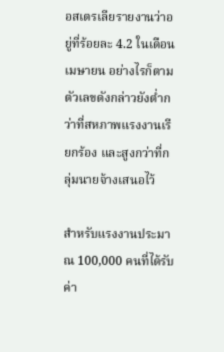อสเตรเลียรายงานว่าอยู่ที่ร้อยละ 4.2 ในเดือนเมษายน อย่างไรก็ตาม ตัวเลขดังกล่าวยังต่ำกว่าที่สหภาพแรงงานเรียกร้อง และสูงกว่าที่กลุ่มนายจ้างเสนอไว้

สำหรับแรงงานประมาณ 100,000 คนที่ได้รับค่า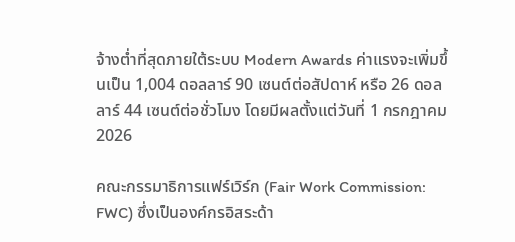จ้างต่ำที่สุดภายใต้ระบบ Modern Awards ค่าแรงจะเพิ่มขึ้นเป็น 1,004 ดอลลาร์ 90 เซนต์ต่อสัปดาห์ หรือ 26 ดอลลาร์ 44 เซนต์ต่อชั่วโมง โดยมีผลตั้งแต่วันที่ 1 กรกฎาคม 2026

คณะกรรมาธิการแฟร์เวิร์ก (Fair Work Commission: FWC) ซึ่งเป็นองค์กรอิสระด้า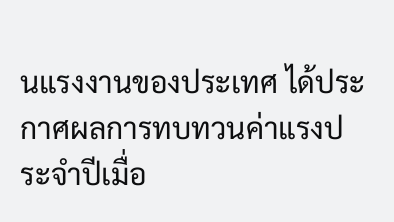นแรงงานของประเทศ ได้ประกาศผลการทบทวนค่าแรงประจำปีเมื่อ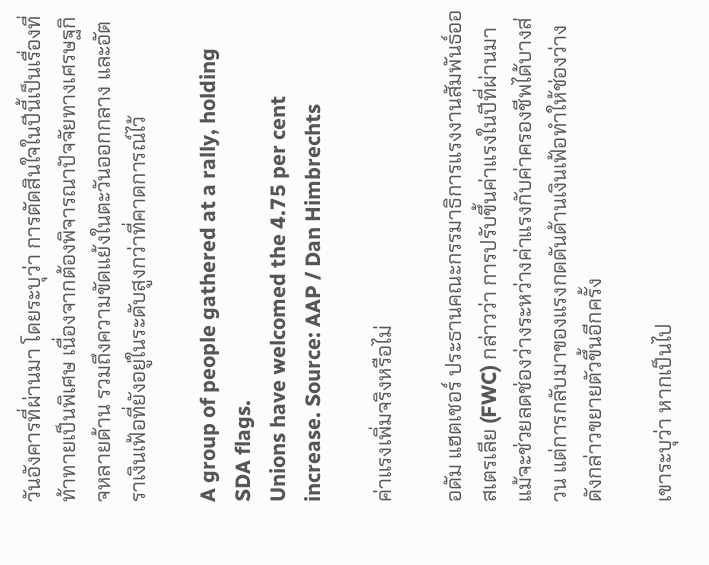วันอังคารที่ผ่านมา โดยระบุว่า การตัดสินใจในปีนี้เป็นเรื่องที่ท้าทายเป็นพิเศษ เนื่องจากต้องพิจารณาปัจจัยทางเศรษฐกิจหลายด้าน รวมถึงความขัดแย้งในตะวันออกกลาง และอัตราเงินเฟ้อที่ยังอยู่ในระดับสูงกว่าที่คาดการณ์ไว้

A group of people gathered at a rally, holding SDA flags.
Unions have welcomed the 4.75 per cent increase. Source: AAP / Dan Himbrechts

ค่าแรงเพิ่มจริงหรือไม่

อดัม แฮตเชอร์ ประธานคณะกรรมาธิการแรงงานสัมพันธ์ออสเตรเลีย (FWC) กล่าวว่า การปรับขึ้นค่าแรงในปีที่ผ่านมาแม้จะช่วยลดช่องว่างระหว่างค่าแรงกับค่าครองชีพได้บางส่วน แต่การกลับมาของแรงกดดันด้านเงินเฟ้อทำให้ช่องว่างดังกล่าวขยายตัวขึ้นอีกครั้ง

เขาระบุว่า หากเป็นไป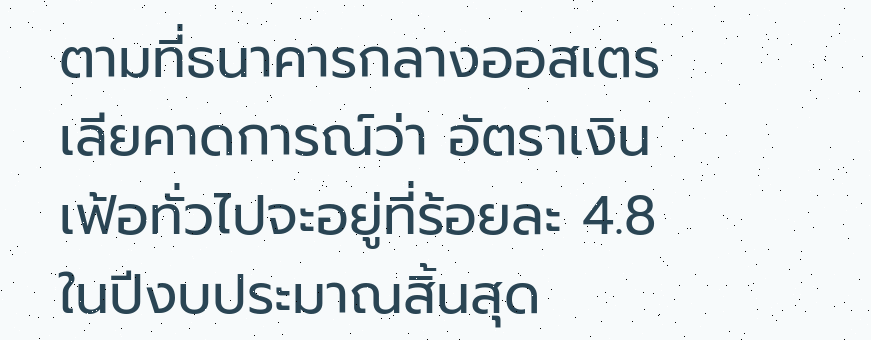ตามที่ธนาคารกลางออสเตรเลียคาดการณ์ว่า อัตราเงินเฟ้อทั่วไปจะอยู่ที่ร้อยละ 4.8 ในปีงบประมาณสิ้นสุด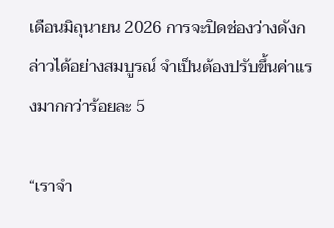เดือนมิถุนายน 2026 การจะปิดช่องว่างดังกล่าวได้อย่างสมบูรณ์ จำเป็นต้องปรับขึ้นค่าแรงมากกว่าร้อยละ 5

“เราจำ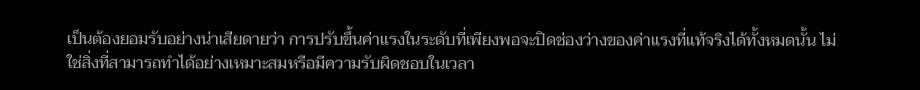เป็นต้องยอมรับอย่างน่าเสียดายว่า การปรับขึ้นค่าแรงในระดับที่เพียงพอจะปิดช่องว่างของค่าแรงที่แท้จริงได้ทั้งหมดนั้น ไม่ใช่สิ่งที่สามารถทำได้อย่างเหมาะสมหรือมีความรับผิดชอบในเวลา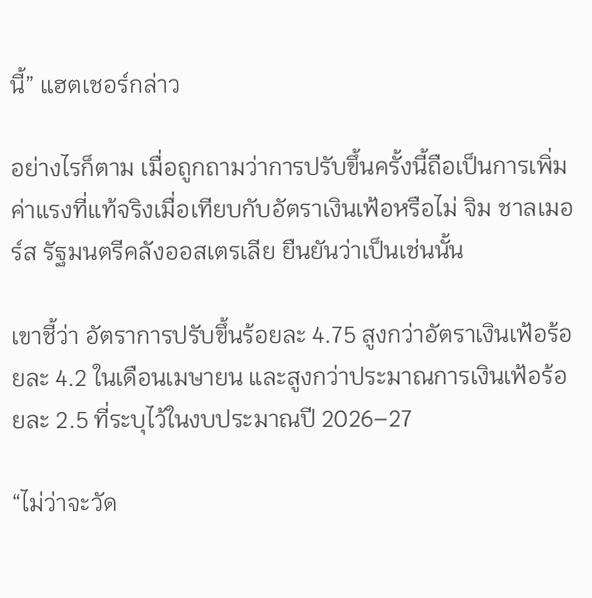นี้” แฮตเชอร์กล่าว

อย่างไรก็ตาม เมื่อถูกถามว่าการปรับขึ้นครั้งนี้ถือเป็นการเพิ่มค่าแรงที่แท้จริงเมื่อเทียบกับอัตราเงินเฟ้อหรือไม่ จิม ชาลเมอร์ส รัฐมนตรีคลังออสเตรเลีย ยืนยันว่าเป็นเช่นนั้น

เขาชี้ว่า อัตราการปรับขึ้นร้อยละ 4.75 สูงกว่าอัตราเงินเฟ้อร้อยละ 4.2 ในเดือนเมษายน และสูงกว่าประมาณการเงินเฟ้อร้อยละ 2.5 ที่ระบุไว้ในงบประมาณปี 2026–27

“ไม่ว่าจะวัด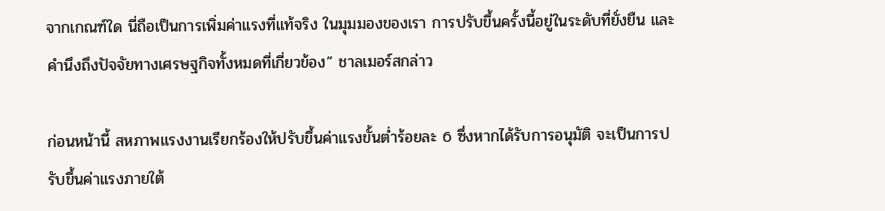จากเกณฑ์ใด นี่ถือเป็นการเพิ่มค่าแรงที่แท้จริง ในมุมมองของเรา การปรับขึ้นครั้งนี้อยู่ในระดับที่ยั่งยืน และคำนึงถึงปัจจัยทางเศรษฐกิจทั้งหมดที่เกี่ยวข้อง” ชาลเมอร์สกล่าว

ก่อนหน้านี้ สหภาพแรงงานเรียกร้องให้ปรับขึ้นค่าแรงขั้นต่ำร้อยละ 6 ซึ่งหากได้รับการอนุมัติ จะเป็นการปรับขึ้นค่าแรงภายใต้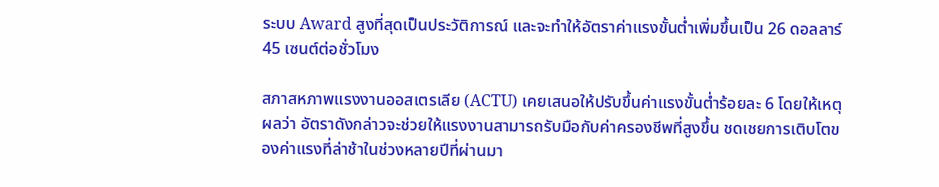ระบบ Award สูงที่สุดเป็นประวัติการณ์ และจะทำให้อัตราค่าแรงขั้นต่ำเพิ่มขึ้นเป็น 26 ดอลลาร์ 45 เซนต์ต่อชั่วโมง

สภาสหภาพแรงงานออสเตรเลีย (ACTU) เคยเสนอให้ปรับขึ้นค่าแรงขั้นต่ำร้อยละ 6 โดยให้เหตุผลว่า อัตราดังกล่าวจะช่วยให้แรงงานสามารถรับมือกับค่าครองชีพที่สูงขึ้น ชดเชยการเติบโตของค่าแรงที่ล่าช้าในช่วงหลายปีที่ผ่านมา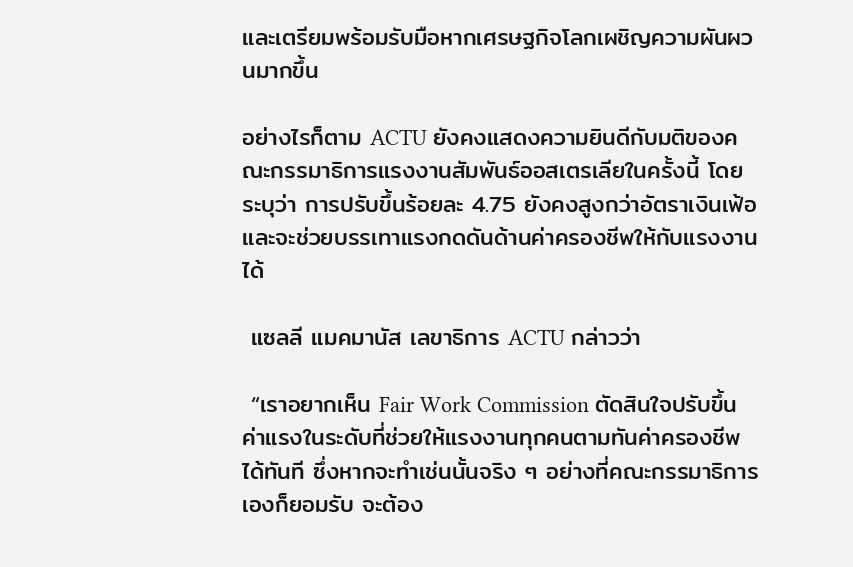และเตรียมพร้อมรับมือหากเศรษฐกิจโลกเผชิญความผันผวนมากขึ้น

อย่างไรก็ตาม ACTU ยังคงแสดงความยินดีกับมติของคณะกรรมาธิการแรงงานสัมพันธ์ออสเตรเลียในครั้งนี้ โดยระบุว่า การปรับขึ้นร้อยละ 4.75 ยังคงสูงกว่าอัตราเงินเฟ้อ และจะช่วยบรรเทาแรงกดดันด้านค่าครองชีพให้กับแรงงานได้

 แซลลี แมคมานัส เลขาธิการ ACTU กล่าวว่า

 “เราอยากเห็น Fair Work Commission ตัดสินใจปรับขึ้นค่าแรงในระดับที่ช่วยให้แรงงานทุกคนตามทันค่าครองชีพได้ทันที ซึ่งหากจะทำเช่นนั้นจริง ๆ อย่างที่คณะกรรมาธิการเองก็ยอมรับ จะต้อง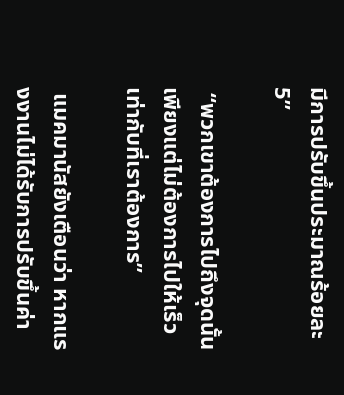มีการปรับขึ้นประมาณร้อยละ 5”

 “พวกเขาต้องการไปถึงจุดนั้น เพียงแต่ไม่ต้องการไปให้เร็วเท่ากับที่เราต้องการ”

 แมคมานัสยังเตือนว่า หากแรงงานไม่ได้รับการปรับขึ้นค่า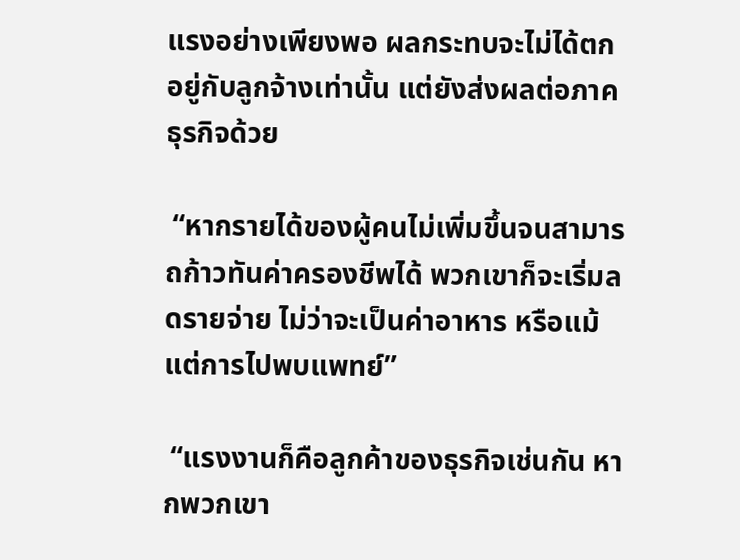แรงอย่างเพียงพอ ผลกระทบจะไม่ได้ตกอยู่กับลูกจ้างเท่านั้น แต่ยังส่งผลต่อภาคธุรกิจด้วย

 “หากรายได้ของผู้คนไม่เพิ่มขึ้นจนสามารถก้าวทันค่าครองชีพได้ พวกเขาก็จะเริ่มลดรายจ่าย ไม่ว่าจะเป็นค่าอาหาร หรือแม้แต่การไปพบแพทย์”

 “แรงงานก็คือลูกค้าของธุรกิจเช่นกัน หากพวกเขา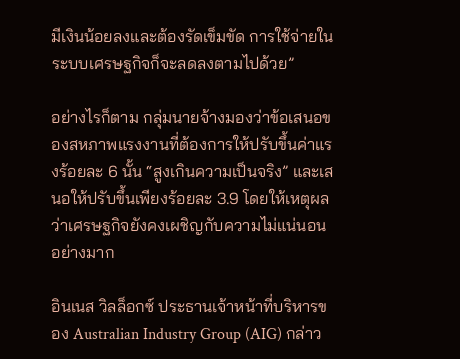มีเงินน้อยลงและต้องรัดเข็มขัด การใช้จ่ายในระบบเศรษฐกิจก็จะลดลงตามไปด้วย”

อย่างไรก็ตาม กลุ่มนายจ้างมองว่าข้อเสนอของสหภาพแรงงานที่ต้องการให้ปรับขึ้นค่าแรงร้อยละ 6 นั้น “สูงเกินความเป็นจริง” และเสนอให้ปรับขึ้นเพียงร้อยละ 3.9 โดยให้เหตุผลว่าเศรษฐกิจยังคงเผชิญกับความไม่แน่นอนอย่างมาก

อินเนส วิลล็อกซ์ ประธานเจ้าหน้าที่บริหารของ Australian Industry Group (AIG) กล่าว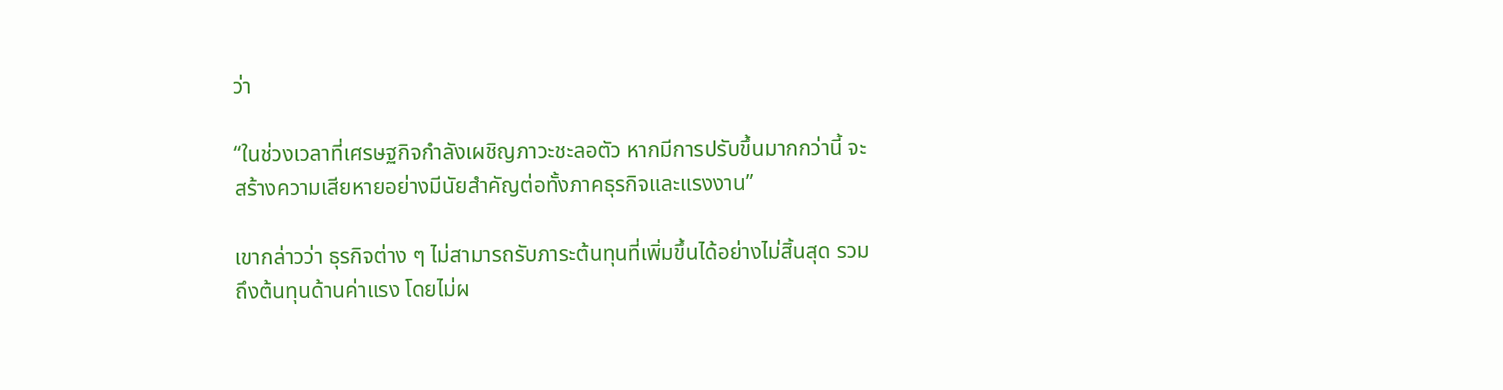ว่า

“ในช่วงเวลาที่เศรษฐกิจกำลังเผชิญภาวะชะลอตัว หากมีการปรับขึ้นมากกว่านี้ จะสร้างความเสียหายอย่างมีนัยสำคัญต่อทั้งภาคธุรกิจและแรงงาน”

เขากล่าวว่า ธุรกิจต่าง ๆ ไม่สามารถรับภาระต้นทุนที่เพิ่มขึ้นได้อย่างไม่สิ้นสุด รวมถึงต้นทุนด้านค่าแรง โดยไม่ผ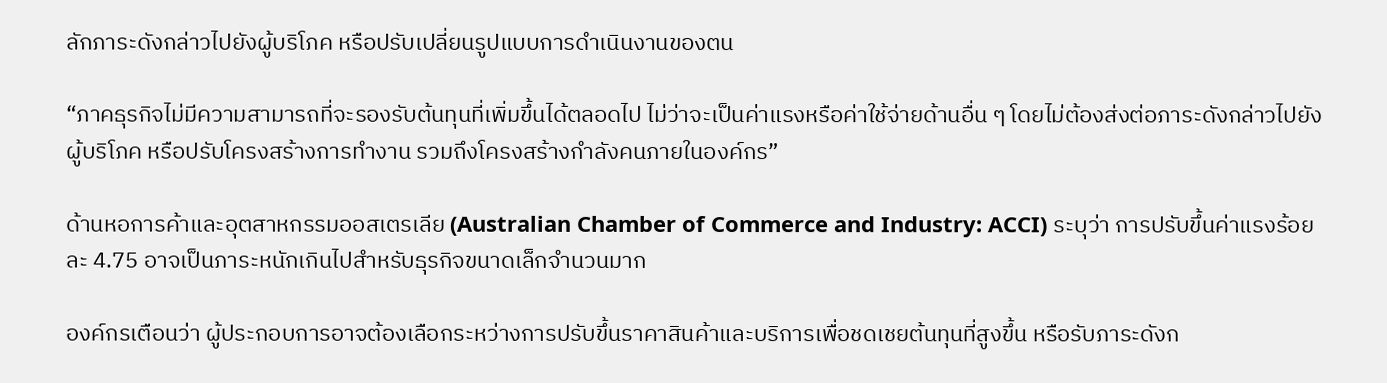ลักภาระดังกล่าวไปยังผู้บริโภค หรือปรับเปลี่ยนรูปแบบการดำเนินงานของตน

“ภาคธุรกิจไม่มีความสามารถที่จะรองรับต้นทุนที่เพิ่มขึ้นได้ตลอดไป ไม่ว่าจะเป็นค่าแรงหรือค่าใช้จ่ายด้านอื่น ๆ โดยไม่ต้องส่งต่อภาระดังกล่าวไปยังผู้บริโภค หรือปรับโครงสร้างการทำงาน รวมถึงโครงสร้างกำลังคนภายในองค์กร”

ด้านหอการค้าและอุตสาหกรรมออสเตรเลีย (Australian Chamber of Commerce and Industry: ACCI) ระบุว่า การปรับขึ้นค่าแรงร้อยละ 4.75 อาจเป็นภาระหนักเกินไปสำหรับธุรกิจขนาดเล็กจำนวนมาก

องค์กรเตือนว่า ผู้ประกอบการอาจต้องเลือกระหว่างการปรับขึ้นราคาสินค้าและบริการเพื่อชดเชยต้นทุนที่สูงขึ้น หรือรับภาระดังก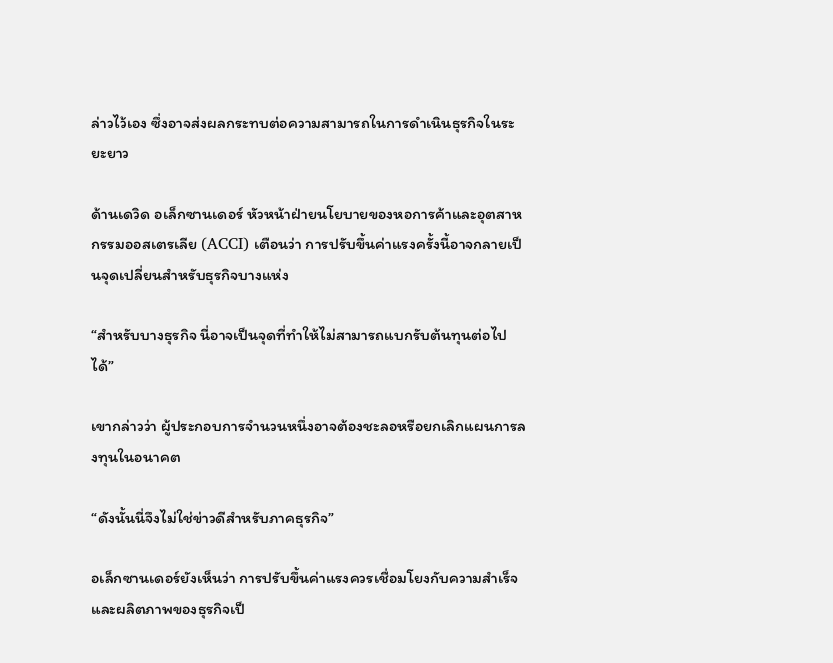ล่าวไว้เอง ซึ่งอาจส่งผลกระทบต่อความสามารถในการดำเนินธุรกิจในระยะยาว

ด้านเดวิด อเล็กซานเดอร์ หัวหน้าฝ่ายนโยบายของหอการค้าและอุตสาหกรรมออสเตรเลีย (ACCI) เตือนว่า การปรับขึ้นค่าแรงครั้งนี้อาจกลายเป็นจุดเปลี่ยนสำหรับธุรกิจบางแห่ง

“สำหรับบางธุรกิจ นี่อาจเป็นจุดที่ทำให้ไม่สามารถแบกรับต้นทุนต่อไปได้”

เขากล่าวว่า ผู้ประกอบการจำนวนหนึ่งอาจต้องชะลอหรือยกเลิกแผนการลงทุนในอนาคต

“ดังนั้นนี่จึงไม่ใช่ข่าวดีสำหรับภาคธุรกิจ”

อเล็กซานเดอร์ยังเห็นว่า การปรับขึ้นค่าแรงควรเชื่อมโยงกับความสำเร็จและผลิตภาพของธุรกิจเป็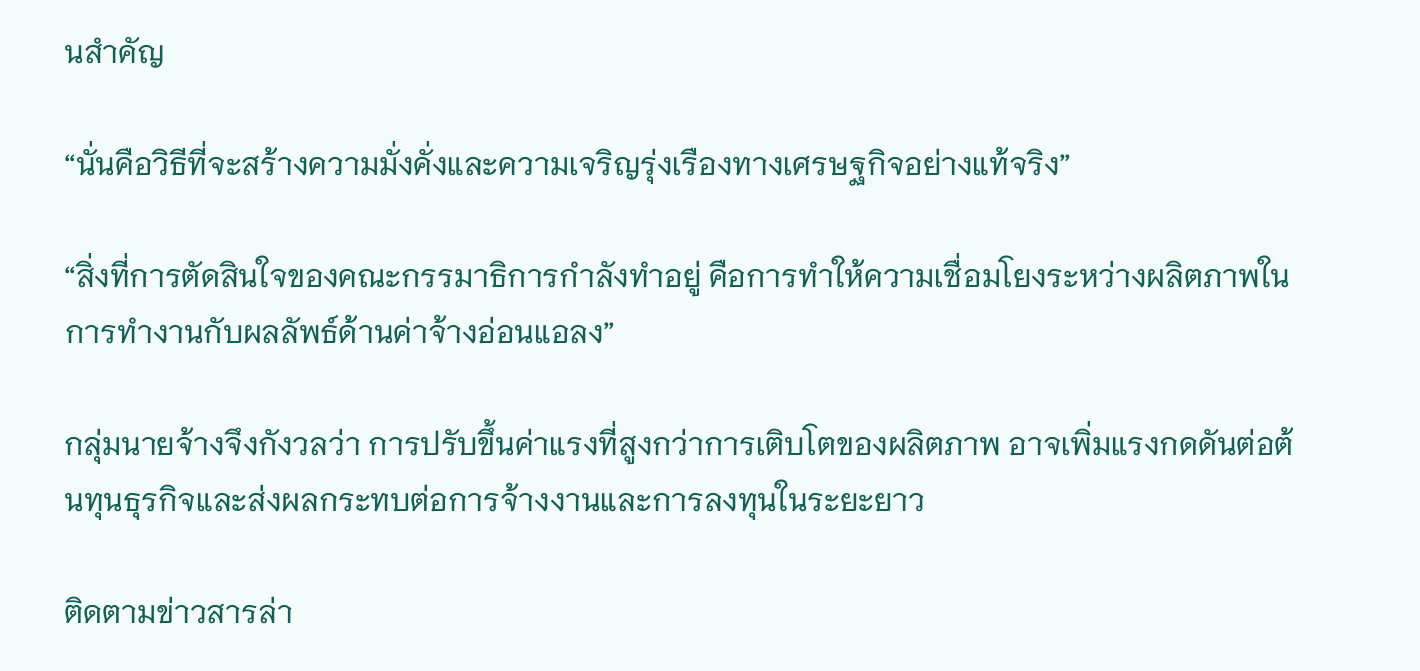นสำคัญ

“นั่นคือวิธีที่จะสร้างความมั่งคั่งและความเจริญรุ่งเรืองทางเศรษฐกิจอย่างแท้จริง”

“สิ่งที่การตัดสินใจของคณะกรรมาธิการกำลังทำอยู่ คือการทำให้ความเชื่อมโยงระหว่างผลิตภาพในการทำงานกับผลลัพธ์ด้านค่าจ้างอ่อนแอลง”

กลุ่มนายจ้างจึงกังวลว่า การปรับขึ้นค่าแรงที่สูงกว่าการเติบโตของผลิตภาพ อาจเพิ่มแรงกดดันต่อต้นทุนธุรกิจและส่งผลกระทบต่อการจ้างงานและการลงทุนในระยะยาว

ติดตามข่าวสารล่า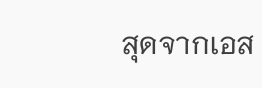สุดจากเอส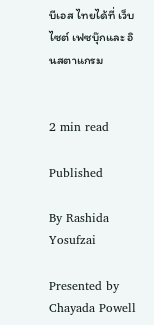บีเอส ไทยได้ที่ เว็บไซต์ เฟซบุ๊กและ อินสตาแกรม


2 min read

Published

By Rashida Yosufzai

Presented by Chayada Powell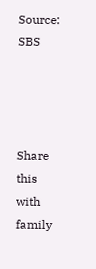Source: SBS




Share this with family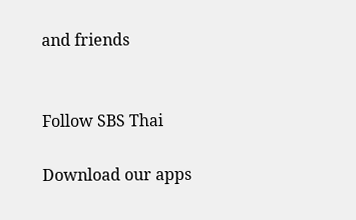and friends


Follow SBS Thai

Download our apps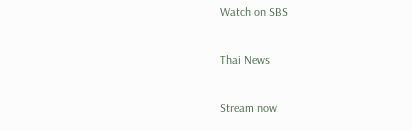Watch on SBS

Thai News

Stream now